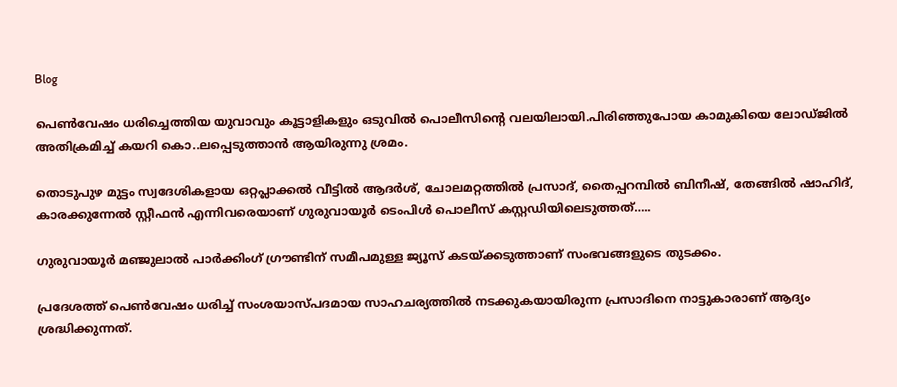Blog

പെൺവേഷം ധരിച്ചെത്തിയ യുവാവും കൂട്ടാളികളും ഒടുവിൽ പൊലീസിന്റെ വലയിലായി.പിരിഞ്ഞുപോയ കാമുകിയെ ലോഡ്ജിൽ അതിക്രമിച്ച് കയറി കൊ..ലപ്പെടുത്താൻ ആയിരുന്നു ശ്രമം.

തൊടുപുഴ മുട്ടം സ്വദേശികളായ ഒറ്റപ്ലാക്കൽ വീട്ടിൽ ആദർശ്, ചോലമറ്റത്തിൽ പ്രസാദ്, തൈപ്പറമ്പിൽ ബിനീഷ്, തേങ്ങിൽ ഷാഹിദ്, കാരക്കുന്നേൽ സ്റ്റീഫൻ എന്നിവരെയാണ് ഗുരുവായൂർ ടെംപിൾ പൊലീസ് കസ്റ്റഡിയിലെടുത്തത്…..

ഗുരുവായൂർ മഞ്ജുലാൽ പാർക്കിംഗ് ഗ്രൗണ്ടിന് സമീപമുള്ള ജ്യൂസ് കടയ്ക്കടുത്താണ് സംഭവങ്ങളുടെ തുടക്കം.

പ്രദേശത്ത് പെൺവേഷം ധരിച്ച് സംശയാസ്പദമായ സാഹചര്യത്തിൽ നടക്കുകയായിരുന്ന പ്രസാദിനെ നാട്ടുകാരാണ് ആദ്യം ശ്രദ്ധിക്കുന്നത്.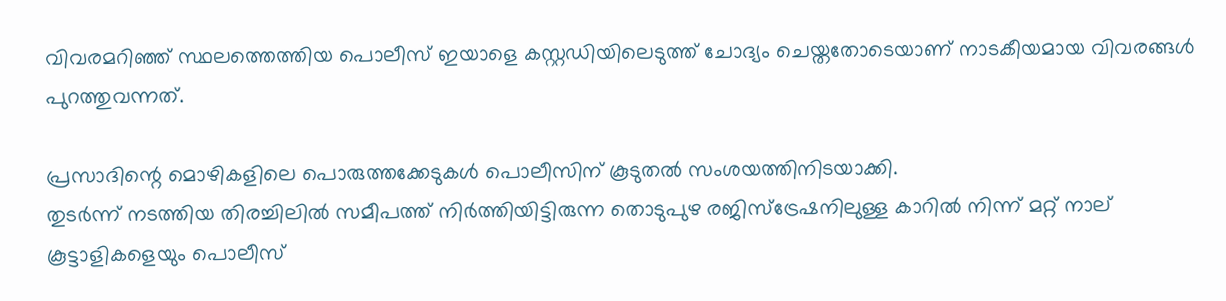വിവരമറിഞ്ഞ് സ്ഥലത്തെത്തിയ പൊലീസ് ഇയാളെ കസ്റ്റഡിയിലെടുത്ത് ചോദ്യം ചെയ്തതോടെയാണ് നാടകീയമായ വിവരങ്ങൾ പുറത്തുവന്നത്.

പ്രസാദിന്റെ മൊഴികളിലെ പൊരുത്തക്കേടുകൾ പൊലീസിന് കൂടുതൽ സംശയത്തിനിടയാക്കി.
തുടർന്ന് നടത്തിയ തിരച്ചിലിൽ സമീപത്ത് നിർത്തിയിട്ടിരുന്ന തൊടുപുഴ രജിസ്‌ട്രേഷനിലുള്ള കാറിൽ നിന്ന് മറ്റ് നാല് കൂട്ടാളികളെയും പൊലീസ്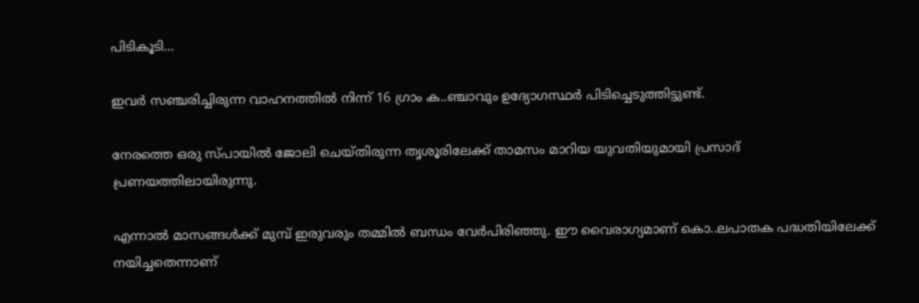പിടികൂടി…

ഇവർ സഞ്ചരിച്ചിരുന്ന വാഹനത്തിൽ നിന്ന് 16 ഗ്രാം ക..ഞ്ചാവും ഉദ്യോഗസ്ഥർ പിടിച്ചെടുത്തിട്ടുണ്ട്.

നേരത്തെ ഒരു സ്പായിൽ ജോലി ചെയ്തിരുന്ന തൃശൂരിലേക്ക് താമസം മാറിയ യുവതിയുമായി പ്രസാദ് പ്രണയത്തിലായിരുന്നു.

എന്നാൽ മാസങ്ങൾക്ക് മുമ്പ് ഇരുവരും തമ്മിൽ ബന്ധം വേർപിരിഞ്ഞു. ഈ വൈരാഗ്യമാണ് കൊ..ലപാതക പദ്ധതിയിലേക്ക് നയിച്ചതെന്നാണ്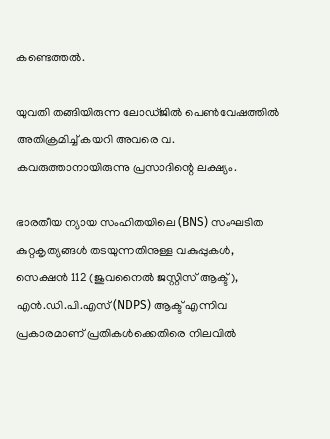കണ്ടെത്തൽ.

യുവതി തങ്ങിയിരുന്ന ലോഡ്ജിൽ പെൺവേഷത്തിൽ അതിക്രമിച്ച് കയറി അവരെ വ. കവരുത്താനായിരുന്നു പ്രസാദിന്റെ ലക്ഷ്യം.

ഭാരതീയ ന്യായ സംഹിതയിലെ (BNS) സംഘടിത കുറ്റകൃത്യങ്ങൾ തടയുന്നതിനുള്ള വകുപ്പുകൾ, സെക്ഷൻ 112 (ജുവനൈൽ ജസ്റ്റിസ് ആക്ട്), എൻ.ഡി.പി.എസ് (NDPS) ആക്ട് എന്നിവ പ്രകാരമാണ് പ്രതികൾക്കെതിരെ നിലവിൽ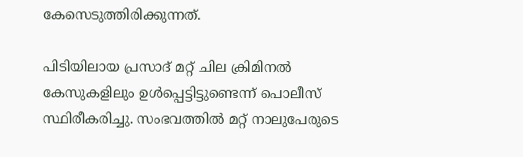കേസെടുത്തിരിക്കുന്നത്.

പിടിയിലായ പ്രസാദ് മറ്റ് ചില ക്രിമിനൽ കേസുകളിലും ഉൾപ്പെട്ടിട്ടുണ്ടെന്ന് പൊലീസ് സ്ഥിരീകരിച്ചു. സംഭവത്തിൽ മറ്റ് നാലുപേരുടെ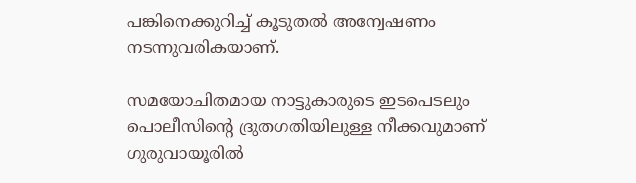പങ്കിനെക്കുറിച്ച് കൂടുതൽ അന്വേഷണം നടന്നുവരികയാണ്.

സമയോചിതമായ നാട്ടുകാരുടെ ഇടപെടലും പൊലീസിന്റെ ദ്രുതഗതിയിലുള്ള നീക്കവുമാണ് ഗുരുവായൂരിൽ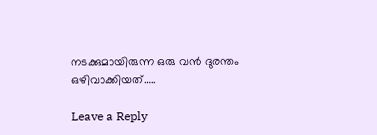നടക്കുമായിരുന്ന ഒരു വൻ ദുരന്തം ഒഴിവാക്കിയത്…..

Leave a Reply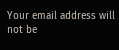Your email address will not be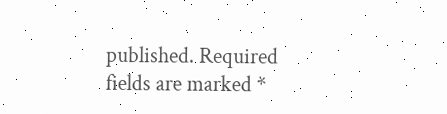published. Required fields are marked *